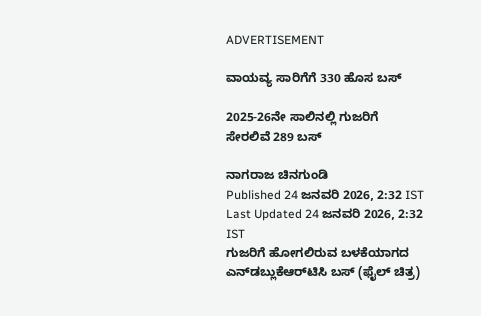ADVERTISEMENT

ವಾಯವ್ಯ ಸಾರಿಗೆಗೆ 330 ಹೊಸ ಬಸ್‌

2025-26ನೇ ಸಾಲಿನಲ್ಲಿ ಗುಜರಿಗೆ ಸೇರಲಿವೆ 289 ಬಸ್‌

ನಾಗರಾಜ ಚಿನಗುಂಡಿ
Published 24 ಜನವರಿ 2026, 2:32 IST
Last Updated 24 ಜನವರಿ 2026, 2:32 IST
ಗುಜರಿಗೆ ಹೋಗಲಿರುವ ಬಳಕೆಯಾಗದ ಎನ್‌ಡಬ್ಲುಕೆಆರ್‌ಟಿಸಿ ಬಸ್‌ (ಫೈಲ್‌ ಚಿತ್ರ)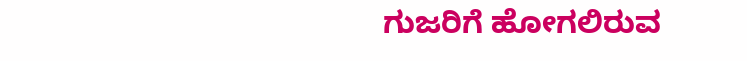ಗುಜರಿಗೆ ಹೋಗಲಿರುವ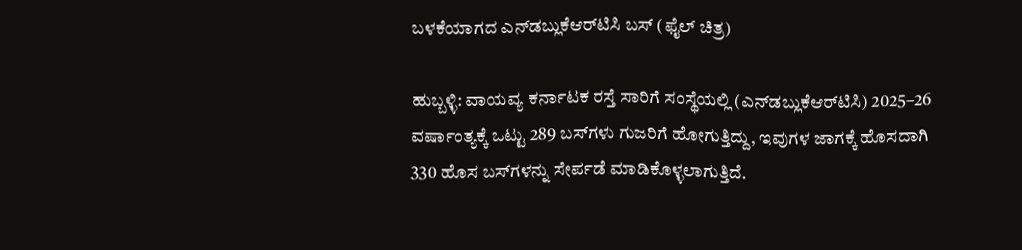ಬಳಕೆಯಾಗದ ಎನ್‌ಡಬ್ಲುಕೆಆರ್‌ಟಿಸಿ ಬಸ್‌ (ಫೈಲ್‌ ಚಿತ್ರ)

ಹುಬ್ಬಳ್ಳಿ: ವಾಯವ್ಯ ಕರ್ನಾಟಕ ರಸ್ತೆ ಸಾರಿಗೆ ಸಂಸ್ಥೆಯಲ್ಲಿ (ಎನ್‌ಡಬ್ಲುಕೆಆರ್‌ಟಿಸಿ) 2025–26 ವರ್ಷಾಂತ್ಯಕ್ಕೆ ಒಟ್ಟು 289 ಬಸ್‌ಗಳು ಗುಜರಿಗೆ ಹೋಗುತ್ತಿದ್ದು, ಇವುಗಳ ಜಾಗಕ್ಕೆ ಹೊಸದಾಗಿ 330 ಹೊಸ ಬಸ್‌ಗಳನ್ನು ಸೇರ್ಪಡೆ ಮಾಡಿಕೊಳ್ಳಲಾಗುತ್ತಿದೆ.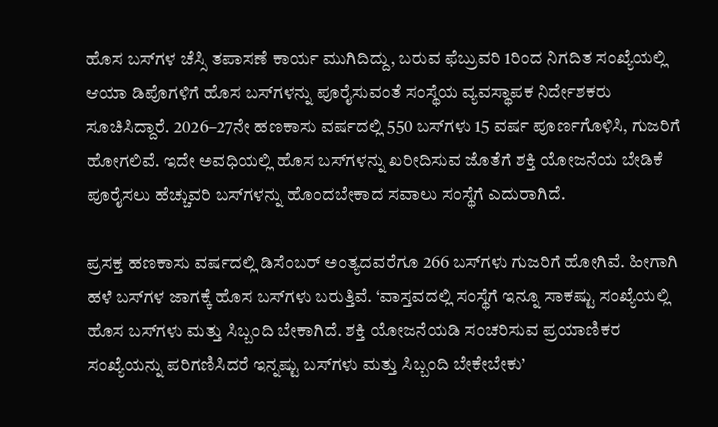ಹೊಸ ಬಸ್‌ಗಳ ಚೆಸ್ಸಿ ತಪಾಸಣೆ ಕಾರ್ಯ ಮುಗಿದಿದ್ದು, ಬರುವ ಫೆಬ್ರುವರಿ 1ರಿಂದ ನಿಗದಿತ ಸಂಖ್ಯೆಯಲ್ಲಿ ಆಯಾ ಡಿಪೊಗಳಿಗೆ ಹೊಸ ಬಸ್‌ಗಳನ್ನು ಪೂರೈಸುವಂತೆ ಸಂಸ್ಥೆಯ ವ್ಯವಸ್ಥಾಪಕ ನಿರ್ದೇಶಕರು ಸೂಚಿಸಿದ್ದಾರೆ. 2026–27ನೇ ಹಣಕಾಸು ವರ್ಷದಲ್ಲಿ 550 ಬಸ್‌ಗಳು 15 ವರ್ಷ ಪೂರ್ಣಗೊಳಿಸಿ, ಗುಜರಿಗೆ ಹೋಗಲಿವೆ. ಇದೇ ಅವಧಿಯಲ್ಲಿ ಹೊಸ ಬಸ್‌ಗಳನ್ನು ಖರೀದಿಸುವ ಜೊತೆಗೆ ಶಕ್ತಿ ಯೋಜನೆಯ ಬೇಡಿಕೆ ಪೂರೈಸಲು ಹೆಚ್ಚುವರಿ ಬಸ್‌ಗಳನ್ನು ಹೊಂದಬೇಕಾದ ಸವಾಲು ಸಂಸ್ಥೆಗೆ ಎದುರಾಗಿದೆ.

ಪ್ರಸಕ್ತ ಹಣಕಾಸು ವರ್ಷದಲ್ಲಿ ಡಿಸೆಂಬರ್‌ ಅಂತ್ಯದವರೆಗೂ 266 ಬಸ್‌ಗಳು ಗುಜರಿಗೆ ಹೋಗಿವೆ. ಹೀಗಾಗಿ ಹಳೆ ಬಸ್‌ಗಳ ಜಾಗಕ್ಕೆ ಹೊಸ ಬಸ್‌ಗಳು ಬರುತ್ತಿವೆ. ‘ವಾಸ್ತವದಲ್ಲಿ ಸಂಸ್ಥೆಗೆ ಇನ್ನೂ ಸಾಕಷ್ಟು ಸಂಖ್ಯೆಯಲ್ಲಿ ಹೊಸ ಬಸ್‌ಗಳು ಮತ್ತು ಸಿಬ್ಬಂದಿ ಬೇಕಾಗಿದೆ. ಶಕ್ತಿ ಯೋಜನೆಯಡಿ ಸಂಚರಿಸುವ ಪ್ರಯಾಣಿಕರ ಸಂಖ್ಯೆಯನ್ನು ಪರಿಗಣಿಸಿದರೆ ಇನ್ನಷ್ಟು ಬಸ್‌ಗಳು ಮತ್ತು ಸಿಬ್ಬಂದಿ ಬೇಕೇಬೇಕು’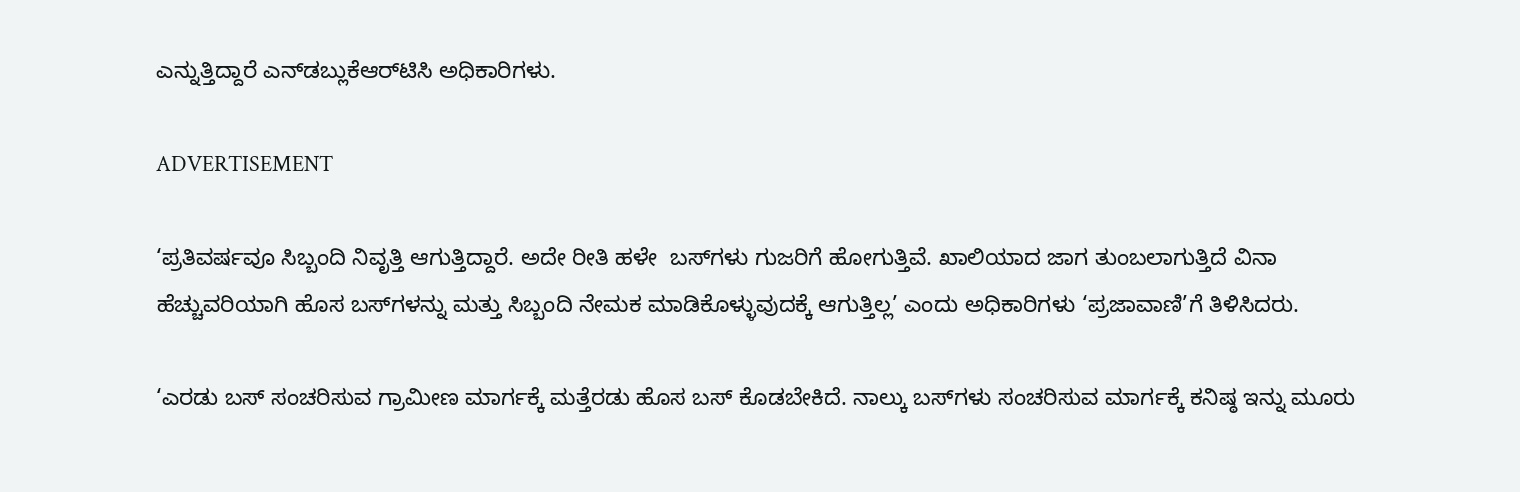ಎನ್ನುತ್ತಿದ್ದಾರೆ ಎನ್‌ಡಬ್ಲುಕೆಆರ್‌ಟಿಸಿ ಅಧಿಕಾರಿಗಳು.

ADVERTISEMENT

‘ಪ್ರತಿವರ್ಷವೂ ಸಿಬ್ಬಂದಿ ನಿವೃತ್ತಿ ಆಗುತ್ತಿದ್ದಾರೆ. ಅದೇ ರೀತಿ ಹಳೇ  ಬಸ್‌ಗಳು ಗುಜರಿಗೆ ಹೋಗುತ್ತಿವೆ. ಖಾಲಿಯಾದ ಜಾಗ ತುಂಬಲಾಗುತ್ತಿದೆ ವಿನಾ ಹೆಚ್ಚುವರಿಯಾಗಿ ಹೊಸ ಬಸ್‌ಗಳನ್ನು ಮತ್ತು ಸಿಬ್ಬಂದಿ ನೇಮಕ ಮಾಡಿಕೊಳ್ಳುವುದಕ್ಕೆ ಆಗುತ್ತಿಲ್ಲ’ ಎಂದು ಅಧಿಕಾರಿಗಳು ‘ಪ್ರಜಾವಾಣಿ’ಗೆ ತಿಳಿಸಿದರು.

‘ಎರಡು ಬಸ್‌ ಸಂಚರಿಸುವ ಗ್ರಾಮೀಣ ಮಾರ್ಗಕ್ಕೆ ಮತ್ತೆರಡು ಹೊಸ ಬಸ್‌ ಕೊಡಬೇಕಿದೆ. ನಾಲ್ಕು ಬಸ್‌ಗಳು ಸಂಚರಿಸುವ ಮಾರ್ಗಕ್ಕೆ ಕನಿಷ್ಠ ಇನ್ನು ಮೂರು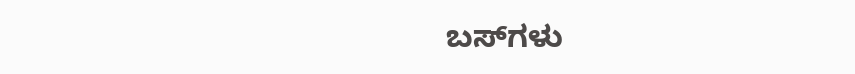ಬಸ್‌ಗಳು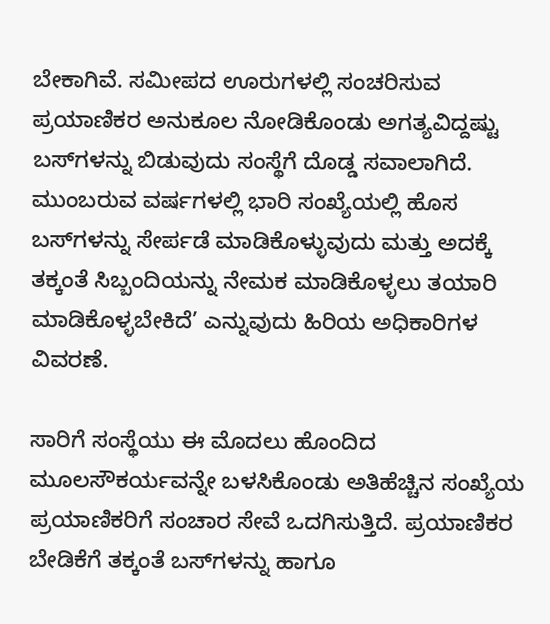ಬೇಕಾಗಿವೆ. ಸಮೀಪದ ಊರುಗಳಲ್ಲಿ ಸಂಚರಿಸುವ ಪ್ರಯಾಣಿಕರ ಅನುಕೂಲ ನೋಡಿಕೊಂಡು ಅಗತ್ಯವಿದ್ದಷ್ಟು ಬಸ್‌ಗಳನ್ನು ಬಿಡುವುದು ಸಂಸ್ಥೆಗೆ ದೊಡ್ಡ ಸವಾಲಾಗಿದೆ. ಮುಂಬರುವ ವರ್ಷಗಳಲ್ಲಿ ಭಾರಿ ಸಂಖ್ಯೆಯಲ್ಲಿ ಹೊಸ ಬಸ್‌ಗಳನ್ನು ಸೇರ್ಪಡೆ ಮಾಡಿಕೊಳ್ಳುವುದು ಮತ್ತು ಅದಕ್ಕೆ ತಕ್ಕಂತೆ ಸಿಬ್ಬಂದಿಯನ್ನು ನೇಮಕ ಮಾಡಿಕೊಳ್ಳಲು ತಯಾರಿ ಮಾಡಿಕೊಳ್ಳಬೇಕಿದೆ’ ಎನ್ನುವುದು ಹಿರಿಯ ಅಧಿಕಾರಿಗಳ ವಿವರಣೆ.

ಸಾರಿಗೆ ಸಂಸ್ಥೆಯು ಈ ಮೊದಲು ಹೊಂದಿದ ಮೂಲಸೌಕರ್ಯವನ್ನೇ ಬಳಸಿಕೊಂಡು ಅತಿಹೆಚ್ಚಿನ ಸಂಖ್ಯೆಯ ಪ್ರಯಾಣಿಕರಿಗೆ ಸಂಚಾರ ಸೇವೆ ಒದಗಿಸುತ್ತಿದೆ. ಪ್ರಯಾಣಿಕರ ಬೇಡಿಕೆಗೆ ತಕ್ಕಂತೆ ಬಸ್‌ಗಳನ್ನು ಹಾಗೂ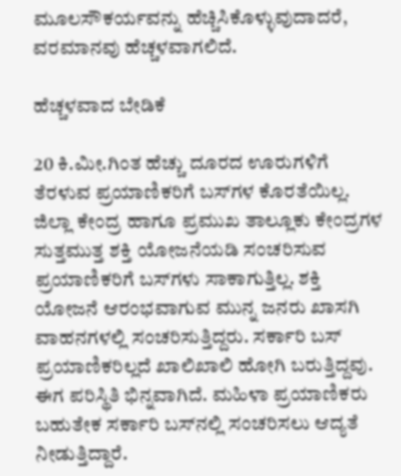ಮೂಲಸೌಕರ್ಯವನ್ನು ಹೆಚ್ಚಿಸಿಕೊಳ್ಳುವುದಾದರೆ, ವರಮಾನವು ಹೆಚ್ಚಳವಾಗಲಿದೆ.

ಹೆಚ್ಚಳವಾದ ಬೇಡಿಕೆ

20 ಕಿ.ಮೀ.ಗಿಂತ ಹೆಚ್ಚು ದೂರದ ಊರುಗಳಿಗೆ ತೆರಳುವ ಪ್ರಯಾಣಿಕರಿಗೆ ಬಸ್‌ಗಳ ಕೊರತೆಯಿಲ್ಲ. ಜಿಲ್ಲಾ ಕೇಂದ್ರ ಹಾಗೂ ಪ್ರಮುಖ ತಾಲ್ಲೂಕು ಕೇಂದ್ರಗಳ ಸುತ್ತಮುತ್ತ ಶಕ್ತಿ ಯೋಜನೆಯಡಿ ಸಂಚರಿಸುವ ಪ್ರಯಾಣಿಕರಿಗೆ ಬಸ್‌ಗಳು ಸಾಕಾಗುತ್ತಿಲ್ಲ. ಶಕ್ತಿ ಯೋಜನೆ ಆರಂಭವಾಗುವ ಮುನ್ನ ಜನರು ಖಾಸಗಿ ವಾಹನಗಳಲ್ಲಿ ಸಂಚರಿಸುತ್ತಿದ್ದರು. ಸರ್ಕಾರಿ ಬಸ್‌ ಪ್ರಯಾಣಿಕರಿಲ್ಲದೆ ಖಾಲಿಖಾಲಿ ಹೋಗಿ ಬರುತ್ತಿದ್ದವು. ಈಗ ಪರಿಸ್ಥಿತಿ ಭಿನ್ನವಾಗಿದೆ. ಮಹಿಳಾ ಪ್ರಯಾಣಿಕರು ಬಹುತೇಕ ಸರ್ಕಾರಿ ಬಸ್‌ನಲ್ಲಿ ಸಂಚರಿಸಲು ಆದ್ಯತೆ ನೀಡುತ್ತಿದ್ದಾರೆ.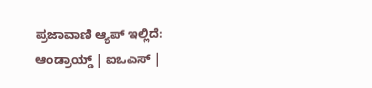ಪ್ರಜಾವಾಣಿ ಆ್ಯಪ್ ಇಲ್ಲಿದೆ: ಆಂಡ್ರಾಯ್ಡ್ | ಐಒಎಸ್ |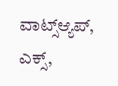ವಾಟ್ಸ್ಆ್ಯಪ್, ಎಕ್ಸ್,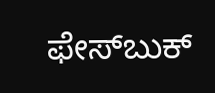ಫೇಸ್‌ಬುಕ್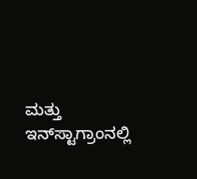ಮತ್ತು ಇನ್‌ಸ್ಟಾಗ್ರಾಂನಲ್ಲಿ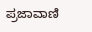ಪ್ರಜಾವಾಣಿ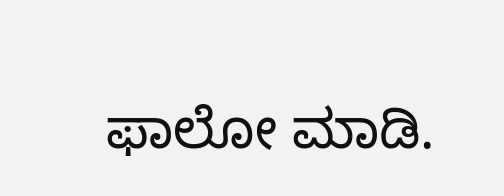ಫಾಲೋ ಮಾಡಿ.